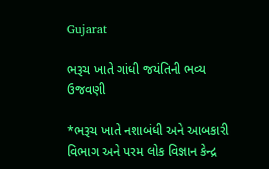Gujarat

ભરૂચ ખાતે ગાંધી જયંતિની ભવ્ય ઉજવણી

*ભરૂચ ખાતે નશાબંધી અને આબકારી વિભાગ અને પરમ લોક વિજ્ઞાન કેન્દ્ર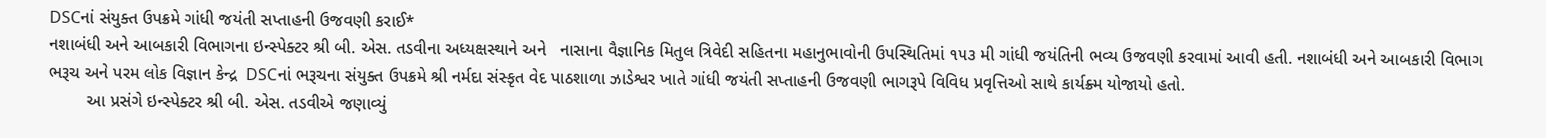DSCનાં સંયુક્ત ઉપક્રમે ગાંધી જયંતી સપ્તાહની ઉજવણી કરાઈ*
નશાબંધી અને આબકારી વિભાગના ઇન્સ્પેક્ટર શ્રી બી. એસ. તડવીના અધ્યક્ષસ્થાને અને   નાસાના વૈજ્ઞાનિક મિતુલ ત્રિવેદી સહિતના મહાનુભાવોની ઉપસ્થિતિમાં ૧૫૩ મી ગાંધી જયંતિની ભવ્ય ઉજવણી કરવામાં આવી હતી. નશાબંધી અને આબકારી વિભાગ ભરૂચ અને પરમ લોક વિજ્ઞાન કેન્દ્ર  DSCનાં ભરૂચના સંયુક્ત ઉપક્રમે શ્રી નર્મદા સંસ્કૃત વેદ પાઠશાળા ઝાડેશ્વર ખાતે ગાંધી જયંતી સપ્તાહની ઉજવણી ભાગરૂપે વિવિધ પ્રવૃત્તિઓ સાથે કાર્યક્ર્મ યોજાયો હતો.
        આ પ્રસંગે ઇન્સ્પેક્ટર શ્રી બી. એસ. તડવીએ જણાવ્યું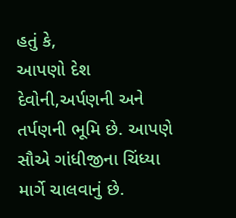હતું કે,
આપણો દેશ દેવોની,અર્પણની અને તર્પણની ભૂમિ છે. આપણે સૌએ ગાંધીજીના ચિંધ્યા માર્ગે ચાલવાનું છે.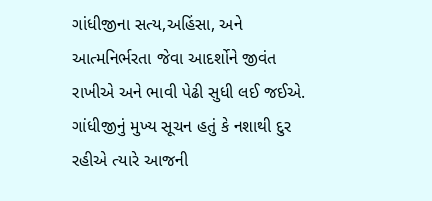ગાંધીજીના સત્ય,અહિંસા, અને આત્મનિર્ભરતા જેવા આદર્શોને જીવંત રાખીએ અને ભાવી પેઢી સુધી લઈ જઈએ. ગાંધીજીનું મુખ્ય સૂચન હતું કે નશાથી દુર રહીએ ત્યારે આજની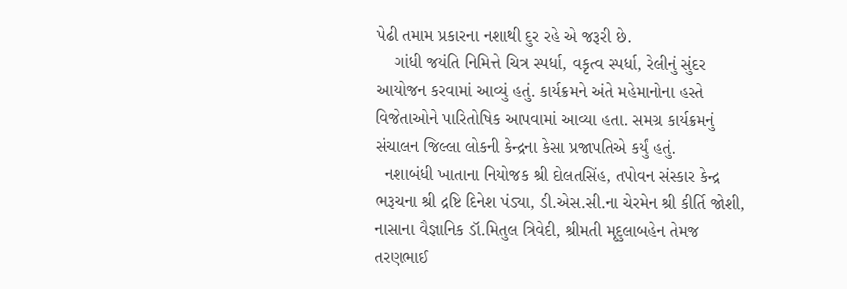પેઢી તમામ પ્રકારના નશાથી દુર રહે એ જરૂરી છે.
    ગાંધી જયંતિ નિમિત્તે ચિત્ર સ્પર્ધા, વકૃત્વ સ્પર્ધા, રેલીનું સુંદર આયોજન કરવામાં આવ્યું હતું. કાર્યક્રમને અંતે મહેમાનોના હસ્તે વિજેતાઓને પારિતોષિક આપવામાં આવ્યા હતા. સમગ્ર કાર્યક્રમનું સંચાલન જિલ્લા લોકની કેન્દ્રના કેસા પ્રજાપતિએ કર્યું હતું.
  નશાબંધી ખાતાના નિયોજક શ્રી દોલતસિંહ, તપોવન સંસ્કાર કેન્દ્ર ભરૂચના શ્રી દ્રષ્ટિ દિનેશ પંડ્યા, ડી.એસ.સી.ના ચેરમેન શ્રી કીર્તિ જોશી, નાસાના વૈજ્ઞાનિક ડૉ.મિતુલ ત્રિવેદી, શ્રીમતી મૃદુલાબહેન તેમજ તરણભાઈ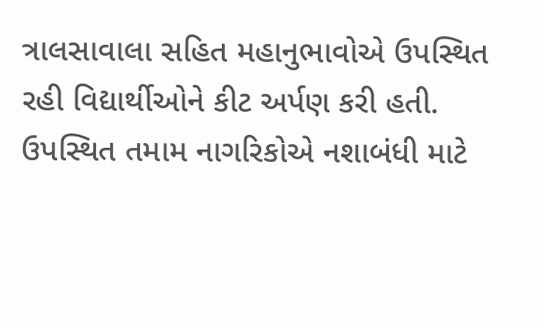ત્રાલસાવાલા સહિત મહાનુભાવોએ ઉપસ્થિત રહી વિદ્યાર્થીઓને કીટ અર્પણ કરી હતી. ઉપસ્થિત તમામ નાગરિકોએ નશાબંધી માટે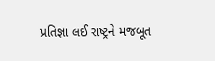પ્રતિજ્ઞા લઈ રાષ્ટ્રને મજબૂત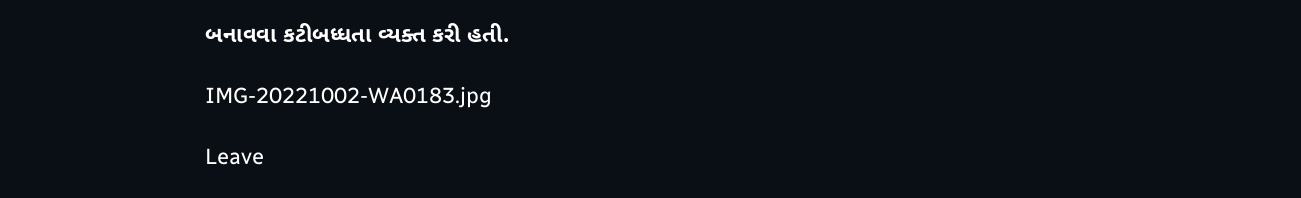બનાવવા કટીબધ્ધતા વ્યક્ત કરી હતી.

IMG-20221002-WA0183.jpg

Leave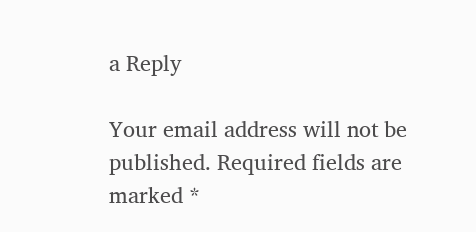a Reply

Your email address will not be published. Required fields are marked *